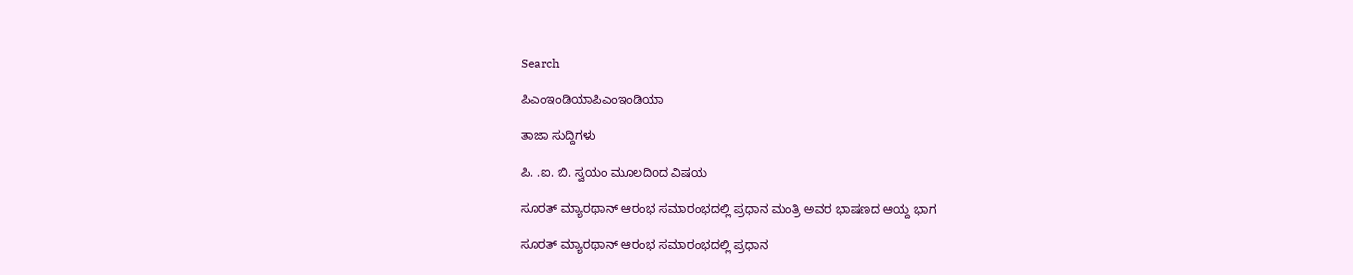Search

ಪಿಎಂಇಂಡಿಯಾಪಿಎಂಇಂಡಿಯಾ

ತಾಜಾ ಸುದ್ದಿಗಳು

ಪಿ. .ಐ. ಬಿ. ಸ್ವಯಂ ಮೂಲದಿoದ ವಿಷಯ

ಸೂರತ್ ಮ್ಯಾರಥಾನ್ ಆರಂಭ ಸಮಾರಂಭದಲ್ಲಿ ಪ್ರಧಾನ ಮಂತ್ರಿ ಅವರ ಭಾಷಣದ ಆಯ್ದ ಭಾಗ

ಸೂರತ್ ಮ್ಯಾರಥಾನ್ ಆರಂಭ ಸಮಾರಂಭದಲ್ಲಿ ಪ್ರಧಾನ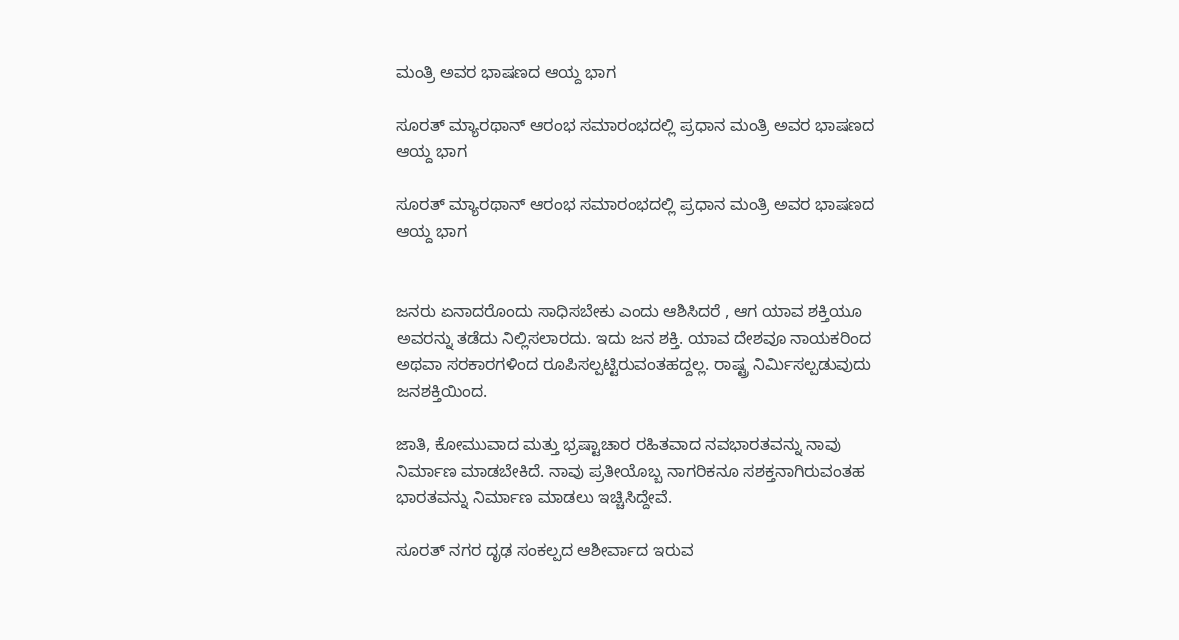ಮಂತ್ರಿ ಅವರ ಭಾಷಣದ ಆಯ್ದ ಭಾಗ

ಸೂರತ್ ಮ್ಯಾರಥಾನ್ ಆರಂಭ ಸಮಾರಂಭದಲ್ಲಿ ಪ್ರಧಾನ ಮಂತ್ರಿ ಅವರ ಭಾಷಣದ ಆಯ್ದ ಭಾಗ

ಸೂರತ್ ಮ್ಯಾರಥಾನ್ ಆರಂಭ ಸಮಾರಂಭದಲ್ಲಿ ಪ್ರಧಾನ ಮಂತ್ರಿ ಅವರ ಭಾಷಣದ ಆಯ್ದ ಭಾಗ


ಜನರು ಏನಾದರೊಂದು ಸಾಧಿಸಬೇಕು ಎಂದು ಆಶಿಸಿದರೆ , ಆಗ ಯಾವ ಶಕ್ತಿಯೂ ಅವರನ್ನು ತಡೆದು ನಿಲ್ಲಿಸಲಾರದು. ಇದು ಜನ ಶಕ್ತಿ. ಯಾವ ದೇಶವೂ ನಾಯಕರಿಂದ ಅಥವಾ ಸರಕಾರಗಳಿಂದ ರೂಪಿಸಲ್ಪಟ್ಟಿರುವಂತಹದ್ದಲ್ಲ. ರಾಷ್ಟ್ರ ನಿರ್ಮಿಸಲ್ಪಡುವುದು ಜನಶಕ್ತಿಯಿಂದ.

ಜಾತಿ, ಕೋಮುವಾದ ಮತ್ತು ಭ್ರಷ್ಟಾಚಾರ ರಹಿತವಾದ ನವಭಾರತವನ್ನು ನಾವು ನಿರ್ಮಾಣ ಮಾಡಬೇಕಿದೆ. ನಾವು ಪ್ರತೀಯೊಬ್ಬ ನಾಗರಿಕನೂ ಸಶಕ್ತನಾಗಿರುವಂತಹ ಭಾರತವನ್ನು ನಿರ್ಮಾಣ ಮಾಡಲು ಇಚ್ಚಿಸಿದ್ದೇವೆ.

ಸೂರತ್ ನಗರ ದೃಢ ಸಂಕಲ್ಪದ ಆಶೀರ್ವಾದ ಇರುವ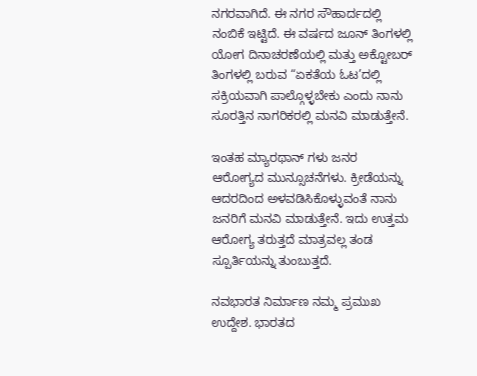ನಗರವಾಗಿದೆ. ಈ ನಗರ ಸೌಹಾರ್ದದಲ್ಲಿ ನಂಬಿಕೆ ಇಟ್ಟಿದೆ. ಈ ವರ್ಷದ ಜೂನ್ ತಿಂಗಳಲ್ಲಿ ಯೋಗ ದಿನಾಚರಣೆಯಲ್ಲಿ ಮತ್ತು ಅಕ್ಟೋಬರ್ ತಿಂಗಳಲ್ಲಿ ಬರುವ “ಏಕತೆಯ ಓಟ’ದಲ್ಲಿ ಸಕ್ರಿಯವಾಗಿ ಪಾಲ್ಗೊಳ್ಳಬೇಕು ಎಂದು ನಾನು ಸೂರತ್ತಿನ ನಾಗರಿಕರಲ್ಲಿ ಮನವಿ ಮಾಡುತ್ತೇನೆ.

ಇಂತಹ ಮ್ಯಾರಥಾನ್ ಗಳು ಜನರ ಆರೋಗ್ಯದ ಮುನ್ಸೂಚನೆಗಳು. ಕ್ರೀಡೆಯನ್ನು ಆದರದಿಂದ ಅಳವಡಿಸಿಕೊಳ್ಳುವಂತೆ ನಾನು ಜನರಿಗೆ ಮನವಿ ಮಾಡುತ್ತೇನೆ. ಇದು ಉತ್ತಮ ಆರೋಗ್ಯ ತರುತ್ತದೆ ಮಾತ್ರವಲ್ಲ ತಂಡ ಸ್ಪೂರ್ತಿಯನ್ನು ತುಂಬುತ್ತದೆ.

ನವಭಾರತ ನಿರ್ಮಾಣ ನಮ್ಮ ಪ್ರಮುಖ ಉದ್ದೇಶ. ಭಾರತದ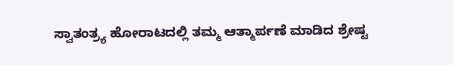ಸ್ವಾತಂತ್ರ್ಯ ಹೋರಾಟದಲ್ಲಿ ತಮ್ಮ ಆತ್ಮಾರ್ಪಣೆ ಮಾಡಿದ ಶ್ರೇಷ್ಟ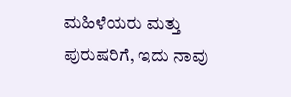ಮಹಿಳೆಯರು ಮತ್ತು ಪುರುಷರಿಗೆ, ಇದು ನಾವು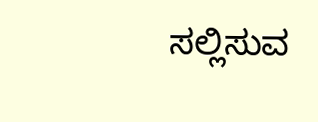ಸಲ್ಲಿಸುವ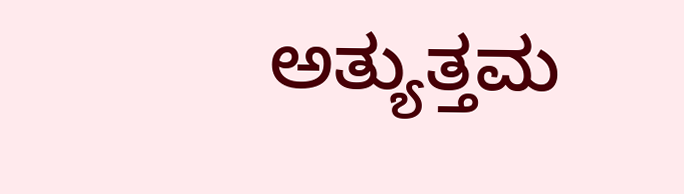ಅತ್ಯುತ್ತಮ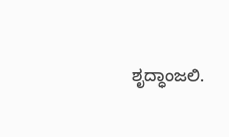ಶೃದ್ಧಾಂಜಲಿ.